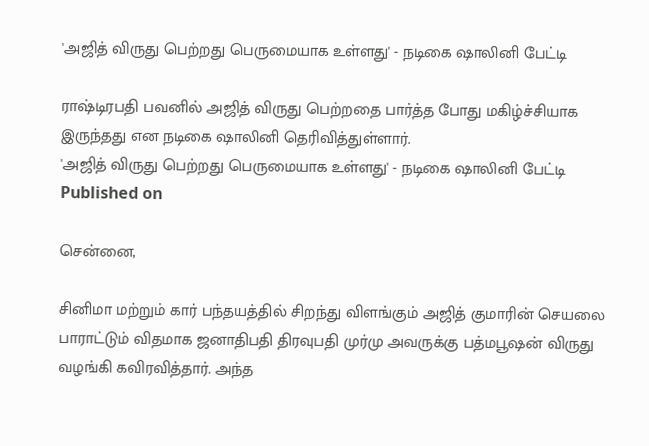'அஜித் விருது பெற்றது பெருமையாக உள்ளது' - நடிகை ஷாலினி பேட்டி

ராஷ்டிரபதி பவனில் அஜித் விருது பெற்றதை பார்த்த போது மகிழ்ச்சியாக இருந்தது என நடிகை ஷாலினி தெரிவித்துள்ளார்.
'அஜித் விருது பெற்றது பெருமையாக உள்ளது' - நடிகை ஷாலினி பேட்டி
Published on

சென்னை,

சினிமா மற்றும் கார் பந்தயத்தில் சிறந்து விளங்கும் அஜித் குமாரின் செயலை பாராட்டும் விதமாக ஜனாதிபதி திரவுபதி முர்மு அவருக்கு பத்மபூஷன் விருது வழங்கி கவிரவித்தார். அந்த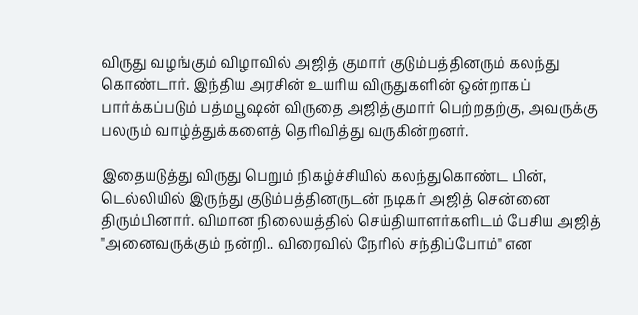விருது வழங்கும் விழாவில் அஜித் குமார் குடும்பத்தினரும் கலந்து கொண்டார். இந்திய அரசின் உயரிய விருதுகளின் ஒன்றாகப் பார்க்கப்படும் பத்மபூஷன் விருதை அஜித்குமார் பெற்றதற்கு, அவருக்கு பலரும் வாழ்த்துக்களைத் தெரிவித்து வருகின்றனர்.

இதையடுத்து விருது பெறும் நிகழ்ச்சியில் கலந்துகொண்ட பின், டெல்லியில் இருந்து குடும்பத்தினருடன் நடிகர் அஜித் சென்னை திரும்பினார். விமான நிலையத்தில் செய்தியாளர்களிடம் பேசிய அஜித் "அனைவருக்கும் நன்றி.. விரைவில் நேரில் சந்திப்போம்" என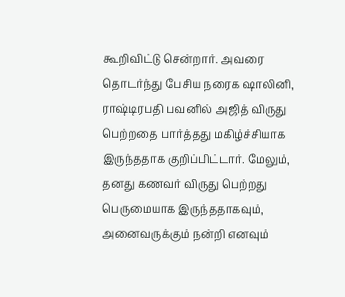கூறிவிட்டு சென்றார். அவரை தொடர்ந்து பேசிய நரைக ஷாலினி, ராஷ்டிரபதி பவனில் அஜித் விருது பெற்றதை பார்த்தது மகிழ்ச்சியாக இருந்ததாக குறிப்பிட்டார். மேலும், தனது கணவர் விருது பெற்றது பெருமையாக இருந்ததாகவும், அனைவருக்கும் நன்றி எனவும்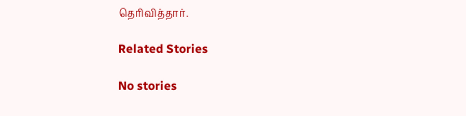தெரிவித்தார்.

Related Stories

No stories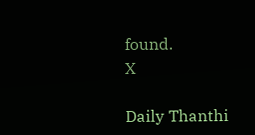found.
X

Daily Thanthi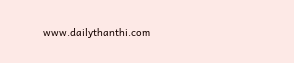www.dailythanthi.com